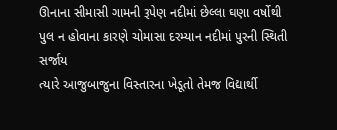ઊનાના સીમાસી ગામની રૂપેણ નદીમાં છેલ્લા ઘણા વર્ષોથી પુલ ન હોવાના કારણે ચોમાસા દરમ્યાન નદીમાં પુરની સ્થિતી સર્જાય
ત્યારે આજુબાજુના વિસ્તારના ખેડૂતો તેમજ વિદ્યાર્થી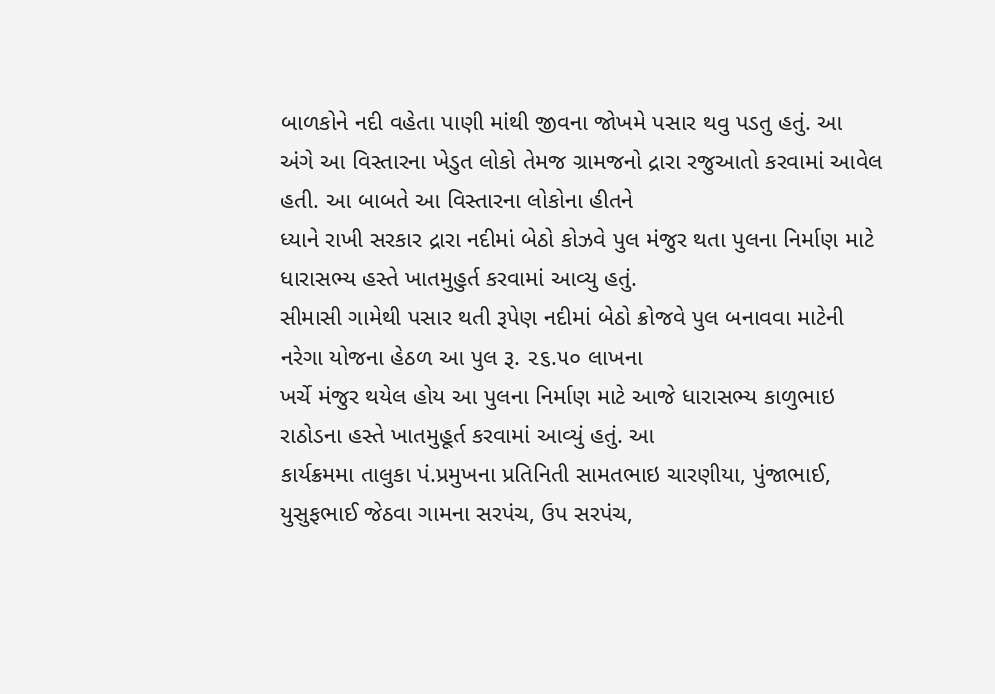બાળકોને નદી વહેતા પાણી માંથી જીવના જોખમે પસાર થવુ પડતુ હતું. આ
અંગે આ વિસ્તારના ખેડુત લોકો તેમજ ગ્રામજનો દ્રારા રજુઆતો કરવામાં આવેલ હતી. આ બાબતે આ વિસ્તારના લોકોના હીતને
ધ્યાને રાખી સરકાર દ્રારા નદીમાં બેઠો કોઝવે પુલ મંજુર થતા પુલના નિર્માણ માટે ધારાસભ્ય હસ્તે ખાતમુહુર્ત કરવામાં આવ્યુ હતું.
સીમાસી ગામેથી પસાર થતી રૂપેણ નદીમાં બેઠો ક્રોજવે પુલ બનાવવા માટેની નરેગા યોજના હેઠળ આ પુલ રૂ. ૨૬.૫૦ લાખના
ખર્ચે મંજુર થયેલ હોય આ પુલના નિર્માણ માટે આજે ધારાસભ્ય કાળુભાઇ રાઠોડના હસ્તે ખાતમુહૂર્ત કરવામાં આવ્યું હતું. આ
કાર્યક્રમમા તાલુકા પં.પ્રમુખના પ્રતિનિતી સામતભાઇ ચારણીયા, પુંજાભાઈ, યુસુફભાઈ જેઠવા ગામના સરપંચ, ઉપ સરપંચ,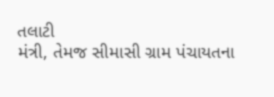તલાટી
મંત્રી, તેમજ સીમાસી ગ્રામ પંચાયતના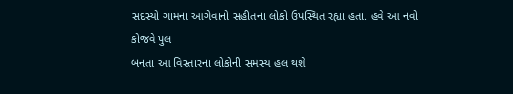સદસ્યો ગામના આગેવાનો સહીતના લોકો ઉપસ્થિત રહ્યા હતા. હવે આ નવો કોજવે પુલ
બનતા આ વિસ્તારના લોકોની સમસ્ય હલ થશે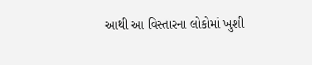આથી આ વિસ્તારના લોકોમાં ખુશી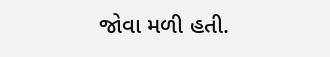જોવા મળી હતી.